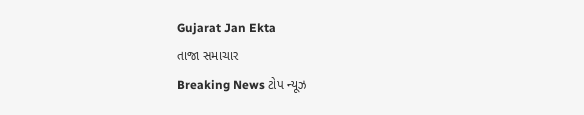Gujarat Jan Ekta
તાજા સમાચાર
Breaking News ટોપ ન્યૂઝ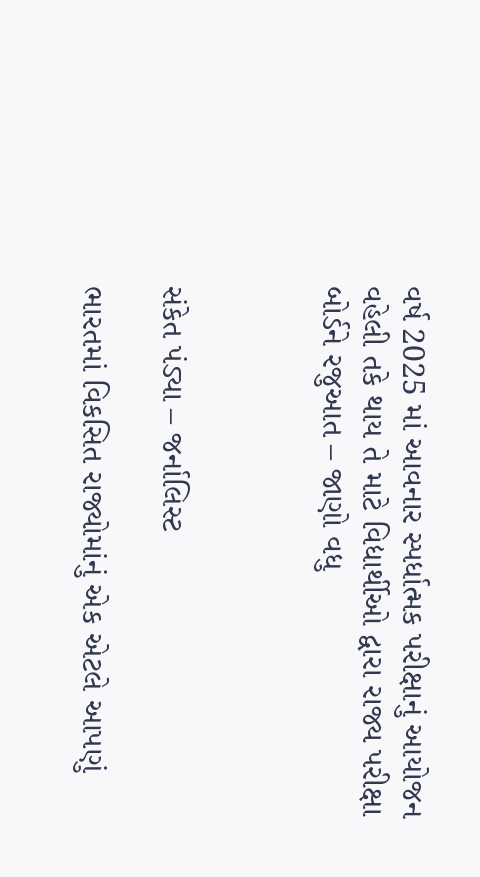વર્ષ 2025 માં આવનાર સ્પર્ધાત્મક પરીક્ષાનું આયોજન વહેલી તકે થાય તે માટે વિદ્યાર્થીઓ દ્વારા રાજ્ય પરીક્ષા બોર્ડને રજુઆત – જાણો વધુ



સંકેત પંડ્યા – જર્નાલિસ્ટ

ભારતમાં વિકસિત રાજ્યોમાંનું એક એટલે આપણું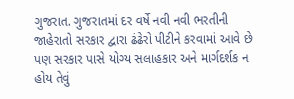ગુજરાત. ગુજરાતમાં દર વર્ષે નવી નવી ભરતીની જાહેરાતો સરકાર દ્વારા ઢંઢેરો પીટીને કરવામાં આવે છે પણ સરકાર પાસે યોગ્ય સલાહકાર અને માર્ગદર્શક ન હોય તેવું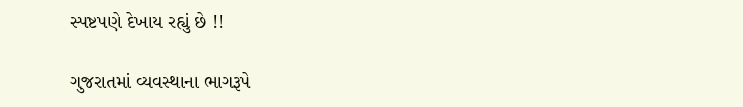સ્પષ્ટપણે દેખાય રહ્યું છે !!

ગુજરાતમાં વ્યવસ્થાના ભાગરૂપે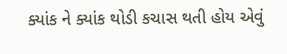ક્યાંક ને ક્યાંક થોડી કચાસ થતી હોય એવું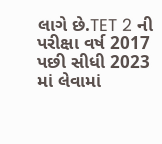લાગે છે.TET 2 ની પરીક્ષા વર્ષ 2017 પછી સીધી 2023 માં લેવામાં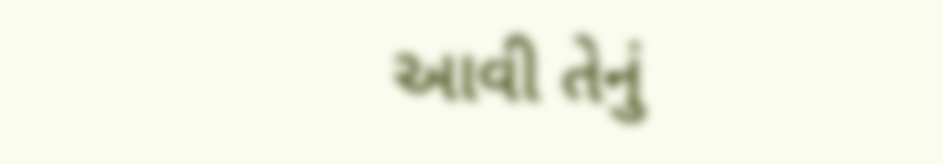આવી તેનું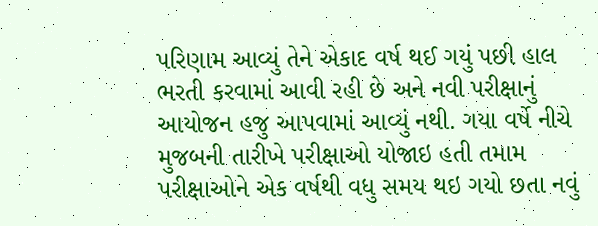પરિણામ આવ્યું તેને એકાદ વર્ષ થઈ ગયું પછી હાલ ભરતી કરવામાં આવી રહી છે અને નવી પરીક્ષાનું આયોજન હજુ આપવામાં આવ્યું નથી. ગયા વર્ષે નીચે મુજબની તારીખે પરીક્ષાઓ યોજાઇ હતી તમામ પરીક્ષાઓને એક વર્ષથી વધુ સમય થઇ ગયો છતા નવું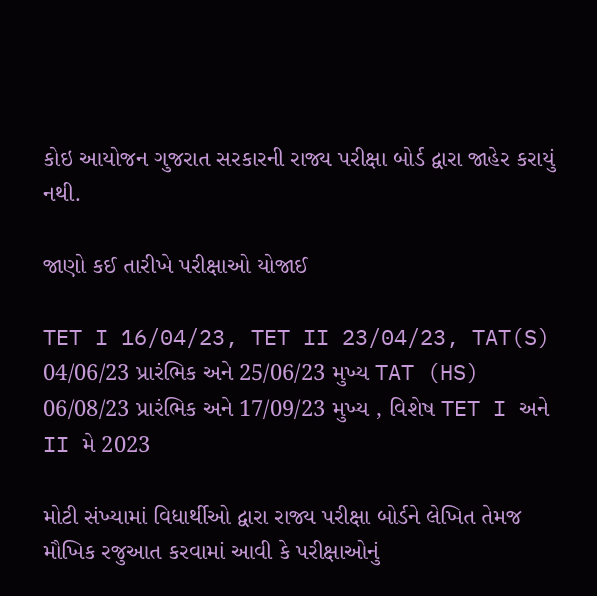કોઇ આયોજન ગુજરાત સરકારની રાજ્ય પરીક્ષા બોર્ડ દ્વારા જાહેર કરાયું નથી.

જાણો કઈ તારીખે પરીક્ષાઓ યોજાઈ

TET I 16/04/23, TET II 23/04/23, TAT(S) 04/06/23 પ્રારંભિક અને 25/06/23 મુખ્ય TAT (HS) 06/08/23 પ્રારંભિક અને 17/09/23 મુખ્ય , વિશેષ TET I અને II મે 2023

મોટી સંખ્યામાં વિધાર્થીઓ દ્વારા રાજ્ય પરીક્ષા બોર્ડને લેખિત તેમજ મૌખિક રજુઆત કરવામાં આવી કે પરીક્ષાઓનું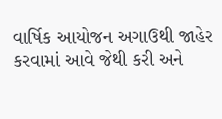વાર્ષિક આયોજન અગાઉથી જાહેર કરવામાં આવે જેથી કરી અને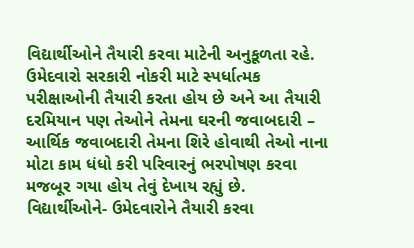વિદ્યાર્થીઓને તૈયારી કરવા માટેની અનુકૂળતા રહે. ઉમેદવારો સરકારી નોકરી માટે સ્પર્ધાત્મક પરીક્ષાઓની તૈયારી કરતા હોય છે અને આ તૈયારી દરમિયાન પણ તેઓને તેમના ઘરની જવાબદારી – આર્થિક જવાબદારી તેમના શિરે હોવાથી તેઓ નાના મોટા કામ ધંધો કરી પરિવારનું ભરપોષણ કરવા મજબૂર ગયા હોય તેવું દેખાય રહ્યું છે. વિદ્યાર્થીઓને- ઉમેદવારોને તૈયારી કરવા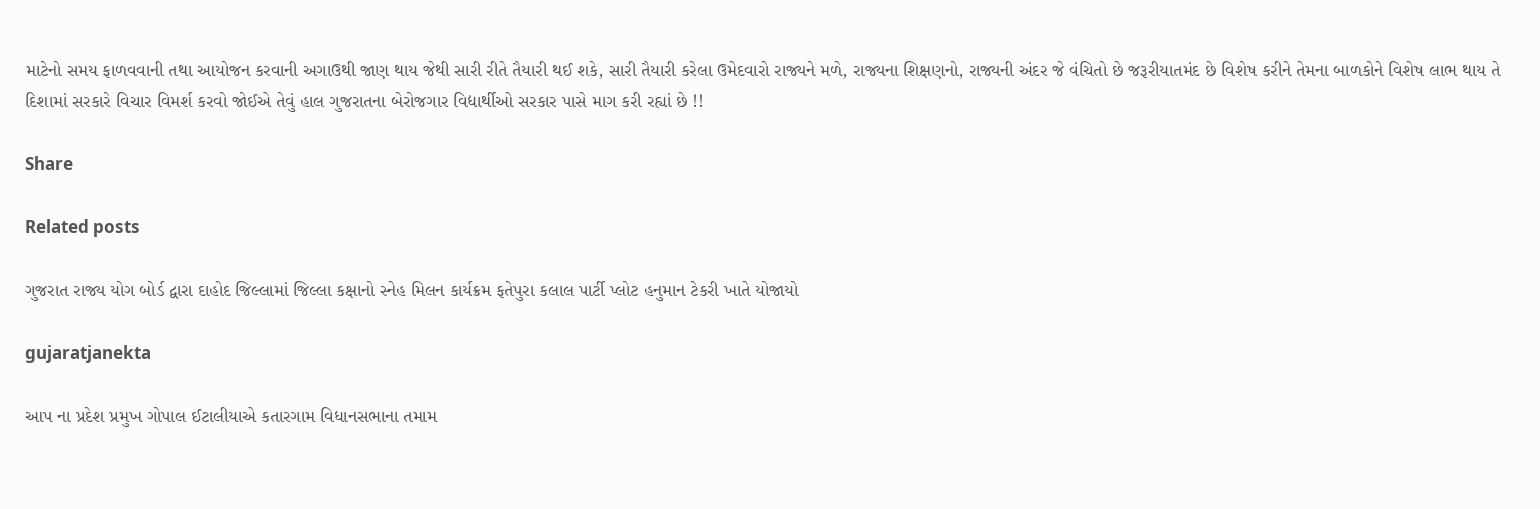માટેનો સમય ફાળવવાની તથા આયોજન કરવાની અગાઉથી જાણ થાય જેથી સારી રીતે તૈયારી થઈ શકે, સારી તૈયારી કરેલા ઉમેદવારો રાજ્યને મળે, રાજ્યના શિક્ષણનો, રાજ્યની અંદર જે વંચિતો છે જરૂરીયાતમંદ છે વિશેષ કરીને તેમના બાળકોને વિશેષ લાભ થાય તે દિશામાં સરકારે વિચાર વિમર્શ કરવો જોઈએ તેવું હાલ ગુજરાતના બેરોજગાર વિદ્યાર્થીઓ સરકાર પાસે માગ કરી રહ્યાં છે !!

Share

Related posts

ગુજરાત રાજ્ય યોગ બોર્ડ દ્વારા દાહોદ જિલ્લામાં જિલ્લા કક્ષાનો સ્નેહ મિલન કાર્યક્રમ ફતેપુરા કલાલ પાર્ટી પ્લોટ હનુમાન ટેકરી ખાતે યોજાયો

gujaratjanekta

આપ ના પ્રદેશ પ્રમુખ ગોપાલ ઈટાલીયાએ કતારગામ વિધાનસભાના તમામ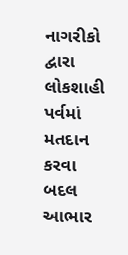નાગરીકો દ્વારા લોકશાહી પર્વમાં મતદાન કરવા બદલ આભાર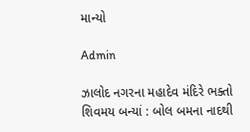માન્યો

Admin

ઝાલોદ નગરના મહાદેવ મંદિરે ભક્તો શિવમય બન્યાં : બોલ બમના નાદથી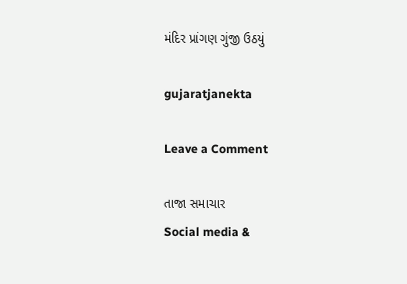મંદિર પ્રાંગણ ગુંજી ઉઠયું

gujaratjanekta

Leave a Comment

તાજા સમાચાર
Social media &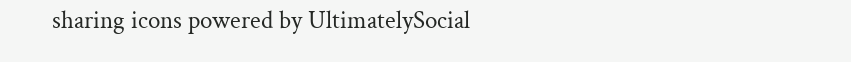sharing icons powered by UltimatelySocial